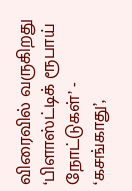விரைவில் வருகிறது ‘பிளாஸ்ட்டிக் ரூபாய் நோட்டுகள்’ - ‘கசங்காது’,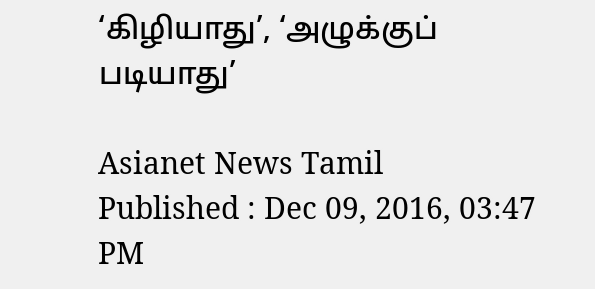‘கிழியாது’, ‘அழுக்குப் படியாது’

Asianet News Tamil
Published : Dec 09, 2016, 03:47 PM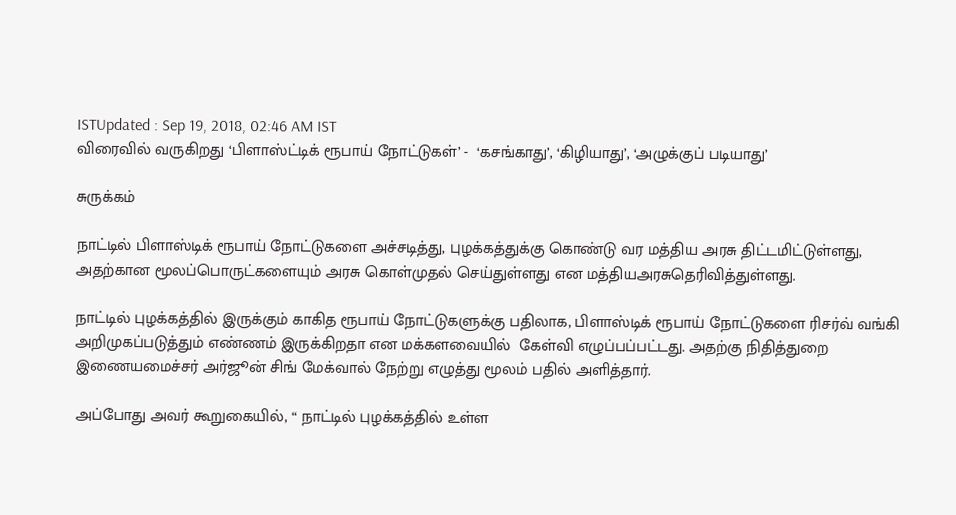ISTUpdated : Sep 19, 2018, 02:46 AM IST
விரைவில் வருகிறது ‘பிளாஸ்ட்டிக் ரூபாய் நோட்டுகள்’ -  ‘கசங்காது’, ‘கிழியாது’, ‘அழுக்குப் படியாது’

சுருக்கம்

நாட்டில் பிளாஸ்டிக் ரூபாய் நோட்டுகளை அச்சடித்து, புழக்கத்துக்கு கொண்டு வர மத்திய அரசு திட்டமிட்டுள்ளது, அதற்கான மூலப்பொருட்களையும் அரசு கொள்முதல் செய்துள்ளது என மத்தியஅரசுதெரிவித்துள்ளது.

நாட்டில் புழக்கத்தில் இருக்கும் காகித ரூபாய் நோட்டுகளுக்கு பதிலாக, பிளாஸ்டிக் ரூபாய் நோட்டுகளை ரிசர்வ் வங்கி அறிமுகப்படுத்தும் எண்ணம் இருக்கிறதா என மக்களவையில்  கேள்வி எழுப்பப்பட்டது. அதற்கு நிதித்துறை இணையமைச்சர் அர்ஜூன் சிங் மேக்வால் நேற்று எழுத்து மூலம் பதில் அளித்தார்.

அப்போது அவர் கூறுகையில், “ நாட்டில் புழக்கத்தில் உள்ள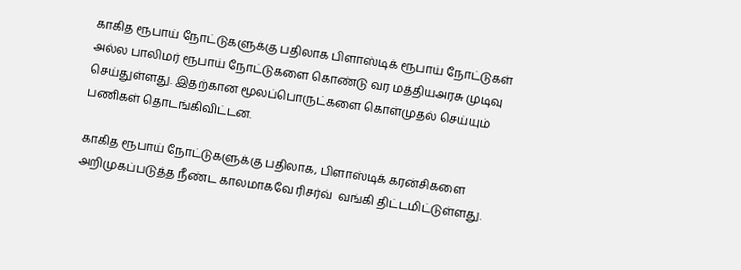காகித ரூபாய் நோட்டுகளுக்கு பதிலாக பிளாஸ்டிக் ரூபாய் நோட்டுகள் அல்ல பாலிமர் ரூபாய் நோட்டுகளை கொண்டு வர மத்தியஅரசு முடிவு செய்துள்ளது. இதற்கான மூலப்பொருட்களை கொள்முதல் செய்யும் பணிகள் தொடங்கிவிட்டன.

காகித ரூபாய் நோட்டுகளுக்கு பதிலாக, பிளாஸ்டிக் கரன்சிகளை அறிமுகப்படுத்த நீண்ட காலமாகவே ரிசர்வ்  வங்கி திட்டமிட்டுள்ளது.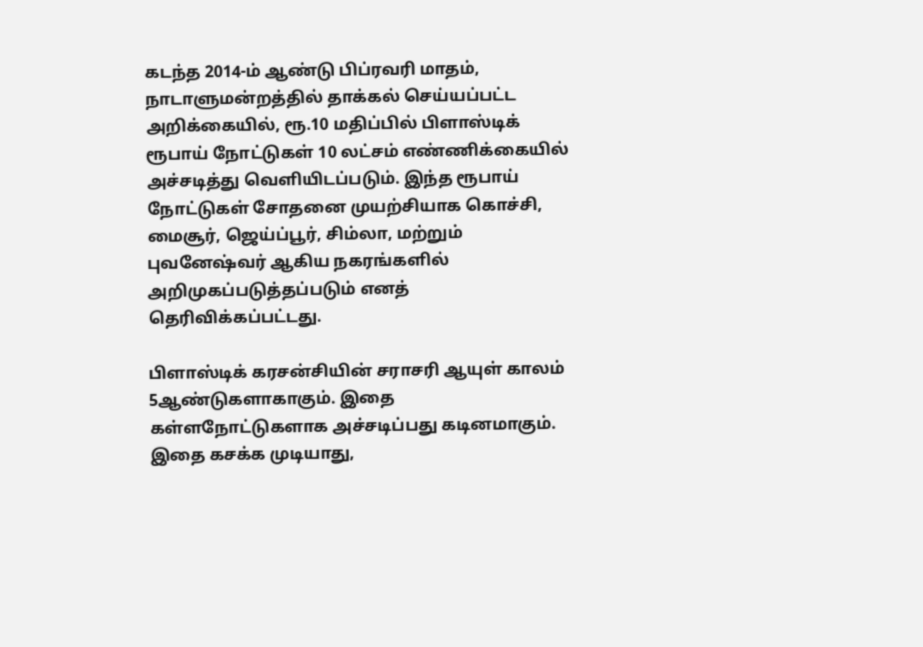கடந்த 2014-ம் ஆண்டு பிப்ரவரி மாதம், நாடாளுமன்றத்தில் தாக்கல் செய்யப்பட்ட அறிக்கையில், ரூ.10 மதிப்பில் பிளாஸ்டிக் ரூபாய் நோட்டுகள் 10 லட்சம் எண்ணிக்கையில் அச்சடித்து வெளியிடப்படும். இந்த ரூபாய் நோட்டுகள் சோதனை முயற்சியாக கொச்சி, மைசூர், ஜெய்ப்பூர், சிம்லா, மற்றும் புவனேஷ்வர் ஆகிய நகரங்களில் அறிமுகப்படுத்தப்படும் எனத் தெரிவிக்கப்பட்டது.

பிளாஸ்டிக் கரசன்சியின் சராசரி ஆயுள் காலம் 5ஆண்டுகளாகாகும். இதை கள்ளநோட்டுகளாக அச்சடிப்பது கடினமாகும். இதை கசக்க முடியாது,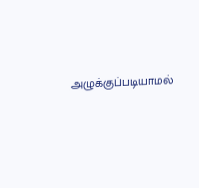அழுக்குப்படியாமல்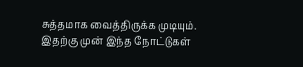சுத்தமாக வைத்திருக்க முடியும். இதற்கு முன் இந்த நோட்டுகள்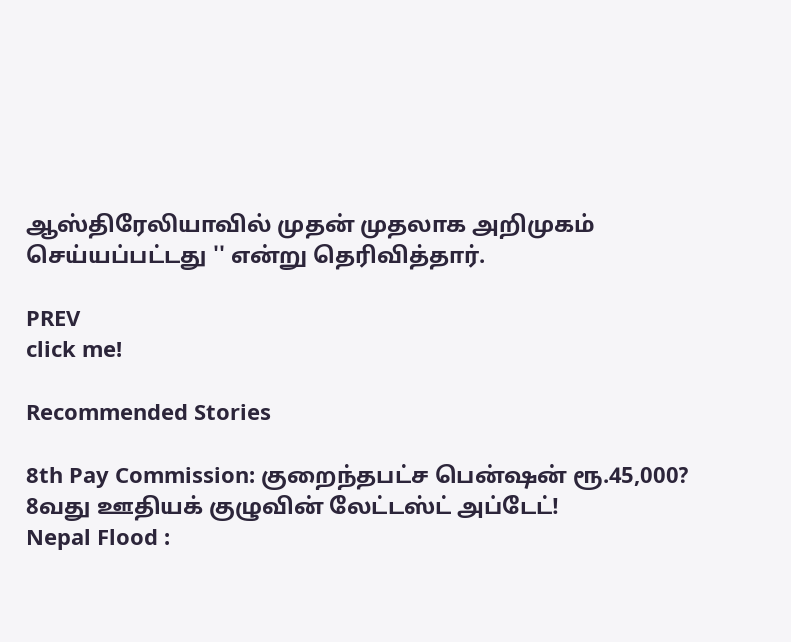ஆஸ்திரேலியாவில் முதன் முதலாக அறிமுகம் செய்யப்பட்டது '' என்று தெரிவித்தார்.

PREV
click me!

Recommended Stories

8th Pay Commission: குறைந்தபட்ச பென்ஷன் ரூ.45,000? 8வது ஊதியக் குழுவின் லேட்டஸ்ட் அப்டேட்!
Nepal Flood :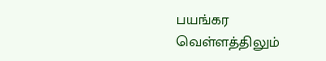பயங்கர வெள்ளத்திலும்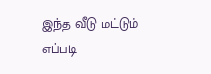இந்த வீடு மட்டும் எப்படி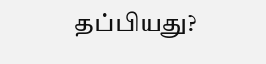தப்பியது?